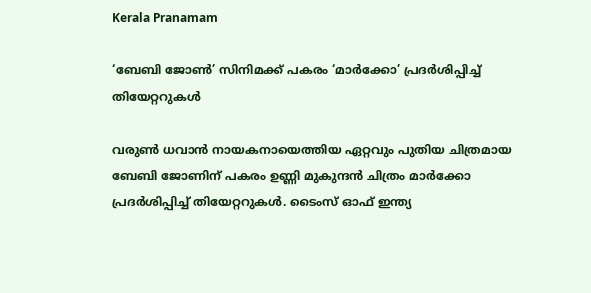Kerala Pranamam

‘ബേബി ജോണ്‍’ സിനിമക്ക് പകരം ‘മാര്‍ക്കോ’ പ്രദര്‍ശിപ്പിച്ച് തിയേറ്ററുകള്‍

വരുണ്‍ ധവാന്‍ നായകനായെത്തിയ ഏറ്റവും പുതിയ ചിത്രമായ ബേബി ജോണിന് പകരം ഉണ്ണി മുകുന്ദന്‍ ചിത്രം മാര്‍ക്കോ പ്രദര്‍ശിപ്പിച്ച് തിയേറ്ററുകള്‍. ടൈംസ് ഓഫ് ഇന്ത്യ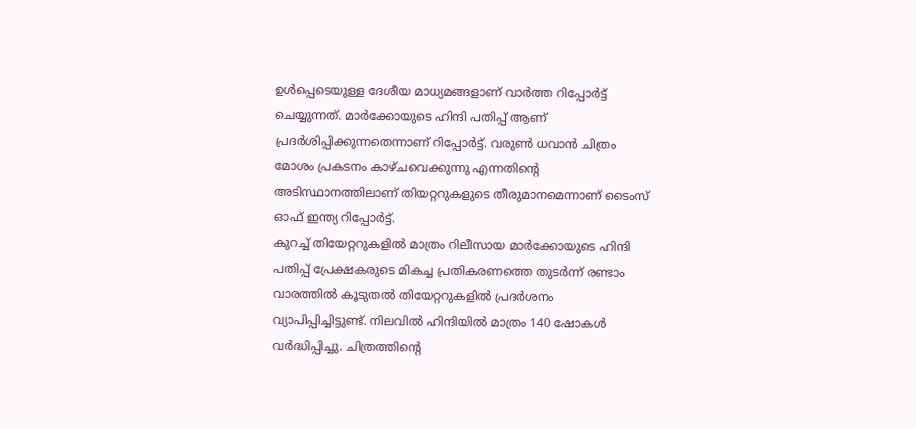ഉള്‍പ്പെടെയുള്ള ദേശീയ മാധ്യമങ്ങളാണ് വാര്‍ത്ത റിപ്പോര്‍ട്ട് ചെയ്യുന്നത്. മാര്‍ക്കോയുടെ ഹിന്ദി പതിപ്പ് ആണ് പ്രദര്‍ശിപ്പിക്കുന്നതെന്നാണ് റിപ്പോര്‍ട്ട്. വരുണ്‍ ധവാന്‍ ചിത്രം മോശം പ്രകടനം കാഴ്ചവെക്കുന്നു എന്നതിന്റെ അടിസ്ഥാനത്തിലാണ് തിയറ്ററുകളുടെ തീരുമാനമെന്നാണ് ടൈംസ് ഓഫ് ഇന്ത്യ റിപ്പോര്‍ട്ട്.
കുറച്ച് തിയേറ്ററുകളില്‍ മാത്രം റിലീസായ മാര്‍ക്കോയുടെ ഹിന്ദി പതിപ്പ് പ്രേക്ഷകരുടെ മികച്ച പ്രതികരണത്തെ തുടര്‍ന്ന് രണ്ടാം വാരത്തില്‍ കൂടുതല്‍ തിയേറ്ററുകളില്‍ പ്രദര്‍ശനം വ്യാപിപ്പിച്ചിട്ടുണ്ട്. നിലവില്‍ ഹിന്ദിയില്‍ മാത്രം 140 ഷോകള്‍ വര്‍ദ്ധിപ്പിച്ചു. ചിത്രത്തിന്റെ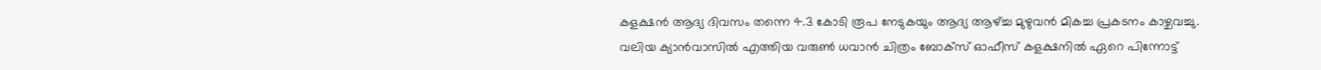കളക്ഷന്‍ ആദ്യ ദിവസം തന്നെ 4.3 കോടി രൂപ നേടുകയും ആദ്യ ആഴ്ച്ച മുഴുവന്‍ മികച്ച പ്രകടനം കാഴ്ചവച്ചു.
വലിയ ക്യാന്‍വാസില്‍ എത്തിയ വരുണ്‍ ധവാന്‍ ചിത്രം ബോക്‌സ് ഓഫീസ് കളക്ഷനില്‍ ഏറെ പിന്നോട്ട്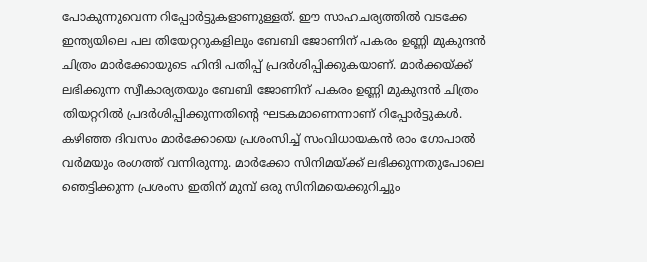പോകുന്നുവെന്ന റിപ്പോര്‍ട്ടുകളാണുള്ളത്. ഈ സാഹചര്യത്തില്‍ വടക്കേ ഇന്ത്യയിലെ പല തിയേറ്ററുകളിലും ബേബി ജോണിന് പകരം ഉണ്ണി മുകുന്ദന്‍ ചിത്രം മാര്‍ക്കോയുടെ ഹിന്ദി പതിപ്പ് പ്രദര്‍ശിപ്പിക്കുകയാണ്. മാര്‍ക്കയ്ക്ക് ലഭിക്കുന്ന സ്വീകാര്യതയും ബേബി ജോണിന് പകരം ഉണ്ണി മുകുന്ദന്‍ ചിത്രം തിയറ്ററില്‍ പ്രദര്‍ശിപ്പിക്കുന്നതിന്റെ ഘടകമാണെന്നാണ് റിപ്പോര്‍ട്ടുകള്‍.
കഴിഞ്ഞ ദിവസം മാര്‍ക്കോയെ പ്രശംസിച്ച് സംവിധായകന്‍ രാം ഗോപാല്‍ വര്‍മയും രംഗത്ത് വന്നിരുന്നു. മാര്‍ക്കോ സിനിമയ്ക്ക് ലഭിക്കുന്നതുപോലെ ഞെട്ടിക്കുന്ന പ്രശംസ ഇതിന് മുമ്പ് ഒരു സിനിമയെക്കുറിച്ചും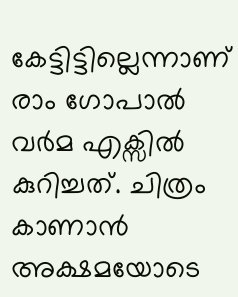കേട്ടിട്ടില്ലെന്നാണ് രാം ഗോപാല്‍ വര്‍മ എക്സില്‍ കുറിച്ചത്. ചിത്രം കാണാന്‍ അക്ഷമയോടെ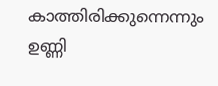കാത്തിരിക്കുന്നെന്നും ഉണ്ണി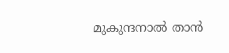മുകുന്ദനാല്‍ താന്‍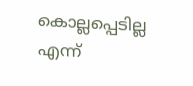കൊല്ലപ്പെടില്ല എന്ന്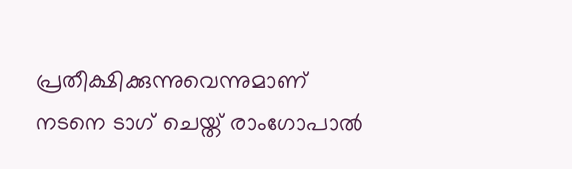പ്രതീക്ഷിക്കുന്നുവെന്നുമാണ് നടനെ ടാഗ് ചെയ്ത് രാംഗോപാല്‍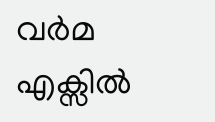വര്‍മ എക്സില്‍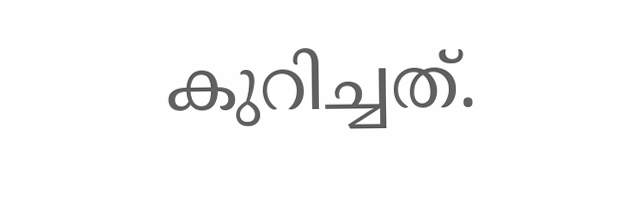കുറിച്ചത്.